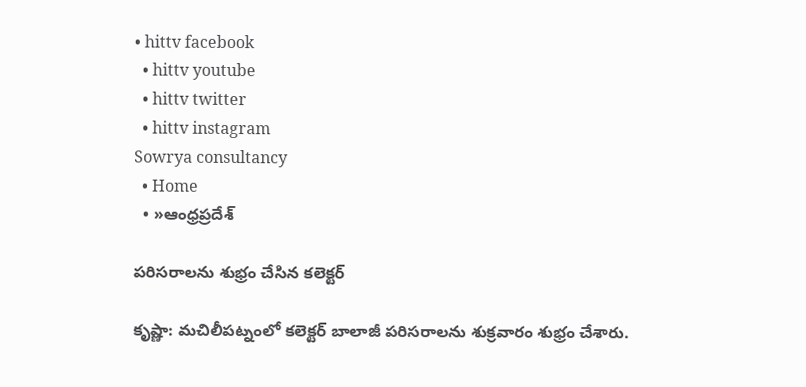• hittv facebook
  • hittv youtube
  • hittv twitter
  • hittv instagram
Sowrya consultancy
  • Home
  • »ఆంధ్రప్రదేశ్

పరిసరాలను శుభ్రం చేసిన కలెక్టర్

కృష్ణా: మచిలీపట్నంలో కలెక్టర్ బాలాజీ పరిసరాలను శుక్రవారం శుభ్రం చేశారు.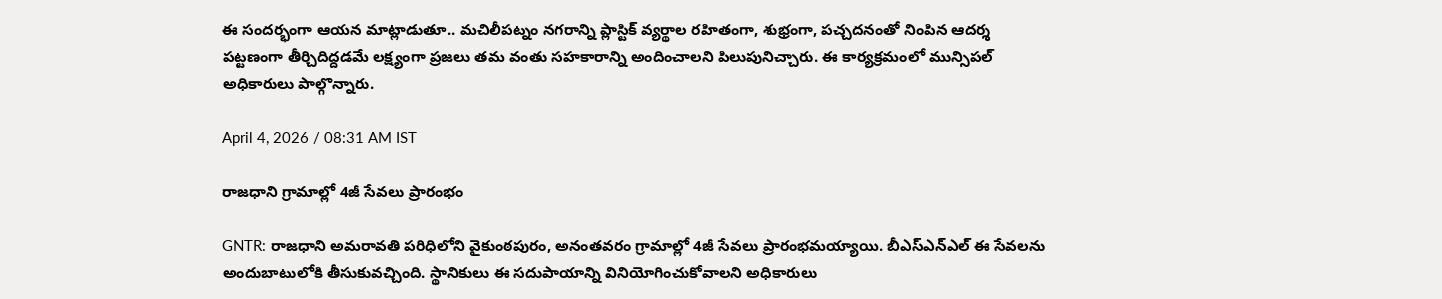ఈ సందర్భంగా ఆయన మాట్లాడుతూ.. మచిలీపట్నం నగరాన్ని ప్లాస్టిక్ వ్యర్థాల రహితంగా, శుభ్రంగా, పచ్చదనంతో నింపిన ఆదర్శ పట్టణంగా తీర్చిదిద్దడమే లక్ష్యంగా ప్రజలు తమ వంతు సహకారాన్ని అందించాలని పిలుపునిచ్చారు. ఈ కార్యక్రమంలో మున్సిపల్ అధికారులు పాల్గొన్నారు.

April 4, 2026 / 08:31 AM IST

రాజధాని గ్రామాల్లో 4జీ సేవలు ప్రారంభం

GNTR: రాజధాని అమరావతి పరిధిలోని వైకుంఠపురం, అనంతవరం గ్రామాల్లో 4జీ సేవలు ప్రారంభమయ్యాయి. బీఎస్ఎన్ఎల్ ఈ సేవలను అందుబాటులోకి తీసుకువచ్చింది. స్థానికులు ఈ సదుపాయాన్ని వినియోగించుకోవాలని అధికారులు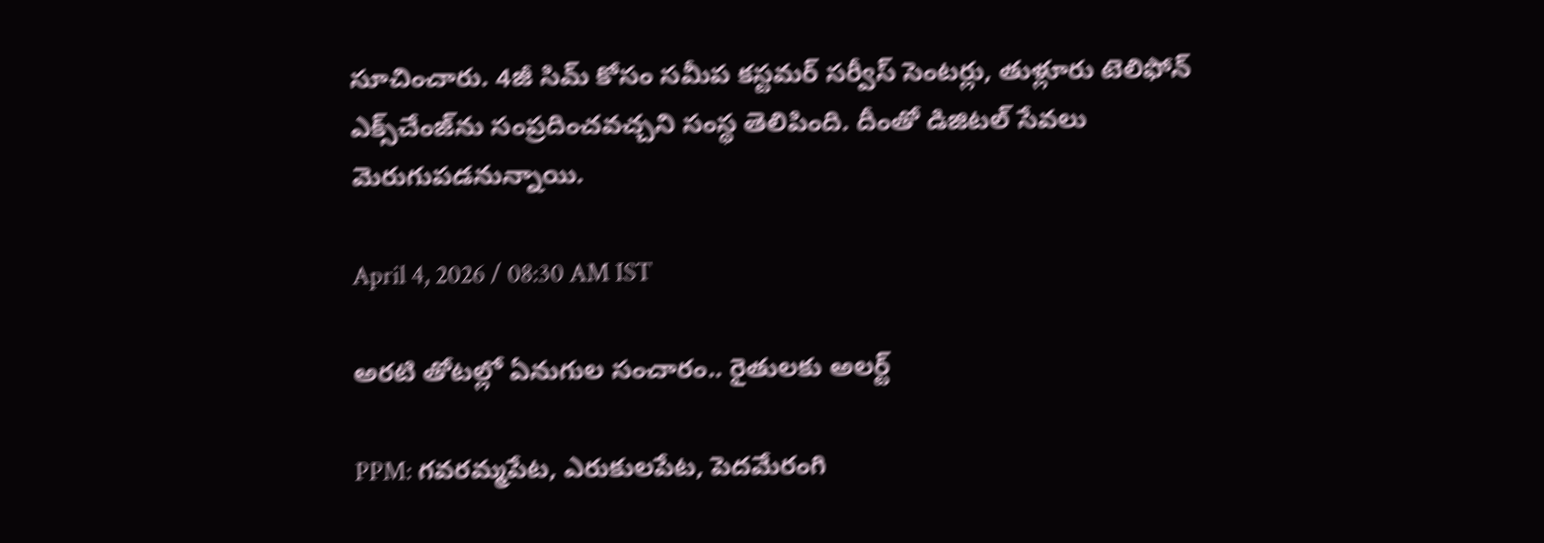సూచించారు. 4జీ సిమ్ కోసం సమీప కస్టమర్ సర్వీస్ సెంటర్లు, తుళ్లూరు టెలిఫోన్ ఎక్స్‌చేంజ్‌ను సంప్రదించవచ్చని సంస్థ తెలిపింది. దీంతో డిజిటల్ సేవలు మెరుగుపడనున్నాయి.

April 4, 2026 / 08:30 AM IST

అరటి తోటల్లో ఏనుగుల సంచారం.. రైతులకు అలర్ట్

PPM: గవరమ్మపేట, ఎరుకులపేట, పెదమేరంగి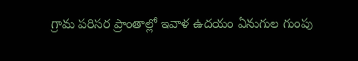గ్రామ పరిసర ప్రాంతాల్లో ఇవాళ ఉదయం ఏనుగుల గుంపు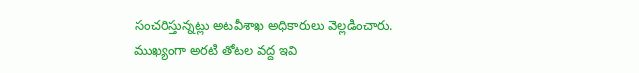సంచరిస్తున్నట్లు అటవీశాఖ అధికారులు వెల్లడించారు. ముఖ్యంగా అరటి తోటల వద్ద ఇవి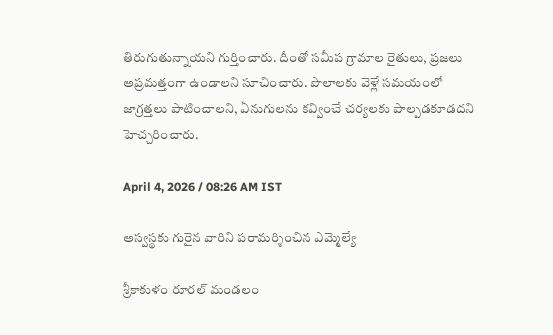తిరుగుతున్నాయని గుర్తించారు. దీంతో సమీప గ్రామాల రైతులు, ప్రజలు అప్రమత్తంగా ఉండాలని సూచించారు. పొలాలకు వెళ్లే సమయంలో జాగ్రత్తలు పాటించాలని, ఏనుగులను కవ్వించే చర్యలకు పాల్పడకూడదని హెచ్చరించారు.

April 4, 2026 / 08:26 AM IST

అస్వస్థకు గురైన వారిని పరామర్శించిన ఎమ్మెల్యే

శ్రీకాకుళం రూరల్ మండలం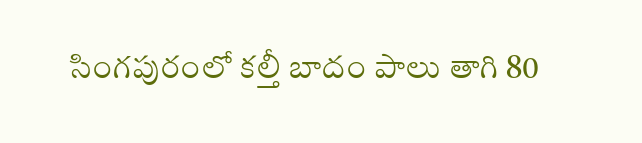సింగపురంలో కల్తీ బాదం పాలు తాగి 80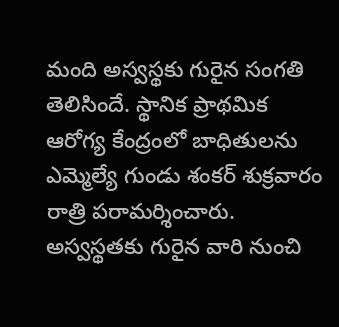మంది అస్వస్థకు గురైన సంగతి తెలిసిందే. స్థానిక ప్రాథమిక ఆరోగ్య కేంద్రంలో బాధితులను ఎమ్మెల్యే గుండు శంకర్ శుక్రవారం రాత్రి పరామర్శించారు. అస్వస్థతకు గురైన వారి నుంచి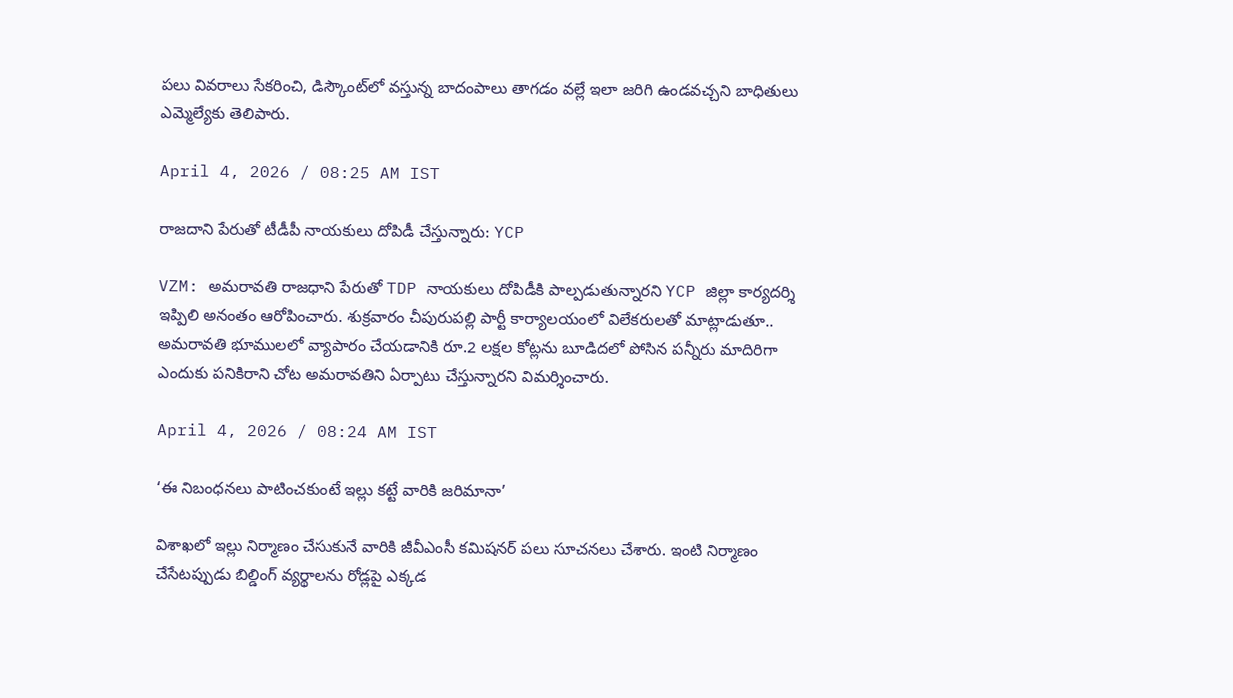పలు వివరాలు సేకరించి, డిస్కౌంట్‌లో వస్తున్న బాదంపాలు తాగడం వల్లే ఇలా జరిగి ఉండవచ్చని బాధితులు ఎమ్మెల్యేకు తెలిపారు.

April 4, 2026 / 08:25 AM IST

రాజదాని పేరుతో టీడీపీ నాయకులు దోపిడీ చేస్తున్నారు: YCP

VZM: అమరావతి రాజధాని పేరుతో TDP నాయకులు దోపిడీకి పాల్పడుతున్నారని YCP జిల్లా కార్యదర్శి ఇప్పిలి అనంతం ఆరోపించారు. శుక్రవారం చీపురుపల్లి పార్టీ కార్యాలయంలో విలేకరులతో మాట్లాడుతూ.. అమరావతి భూములలో వ్యాపారం చేయడానికి రూ.2 లక్షల కోట్లను బూడిదలో పోసిన పన్నీరు మాదిరిగా ఎందుకు పనికిరాని చోట అమరావతిని ఏర్పాటు చేస్తున్నారని విమర్శించారు.

April 4, 2026 / 08:24 AM IST

‘ఈ నిబంధనలు పాటించకుంటే ఇల్లు కట్టే వారికి జరిమానా’

విశాఖలో ఇల్లు నిర్మాణం చేసుకునే వారికి జీవీఎంసీ కమిషనర్ పలు సూచనలు చేశారు. ఇంటి నిర్మాణం చేసేటప్పుడు బిల్డింగ్ వ్యర్థాలను రోడ్లపై ఎక్కడ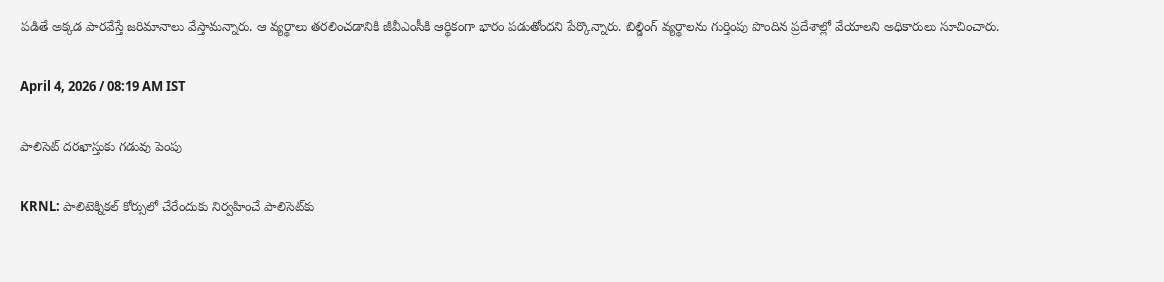పడితే అక్కడ పారవేస్తే జరిమానాలు వేస్తామన్నారు. ఆ వ్యర్థాలు తరలించడానికి జీవీఎంసీకి ఆర్థికంగా భారం పడుతోందని పేర్కొన్నారు. బిల్డింగ్ వ్యర్థాలను గుర్తింపు పొందిన ప్రదేశాల్లో వేయాలని అధికారులు సూచించారు.

April 4, 2026 / 08:19 AM IST

పాలిసెట్ దరఖాస్తుకు గడువు పెంపు

KRNL: పాలిటెక్నికల్ కోర్సులో చేరేందుకు నిర్వహించే పాలిసెట్‌కు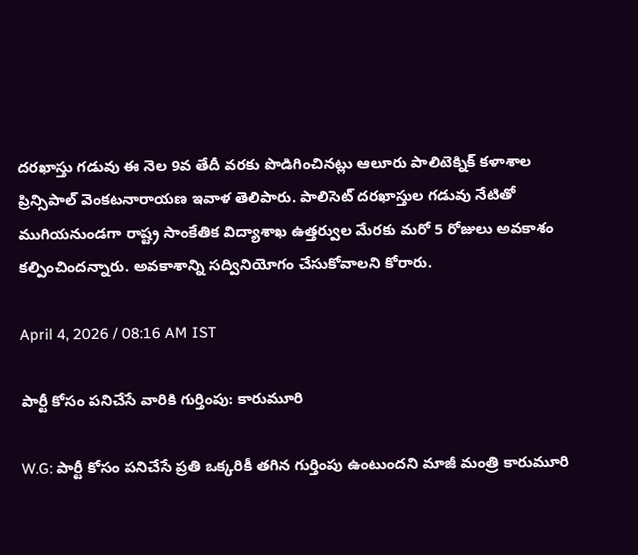దరఖాస్తు గడువు ఈ నెల 9వ తేదీ వరకు పొడిగించినట్లు ఆలూరు పాలిటెక్నిక్ కళాశాల ప్రిన్సిపాల్ వెంకటనారాయణ ఇవాళ తెలిపారు. పాలిసెట్ దరఖాస్తుల గడువు నేటితో ముగియనుండగా రాష్ట్ర సాంకేతిక విద్యాశాఖ ఉత్తర్వుల మేరకు మరో 5 రోజులు అవకాశం కల్పించిందన్నారు. అవకాశాన్ని సద్వినియోగం చేసుకోవాలని కోరారు.

April 4, 2026 / 08:16 AM IST

పార్టీ కోసం పనిచేసే వారికి గుర్తింపు: కారుమూరి

W.G: పార్టీ కోసం పనిచేసే ప్రతి ఒక్కరికీ తగిన గుర్తింపు ఉంటుందని మాజీ మంత్రి కారుమూరి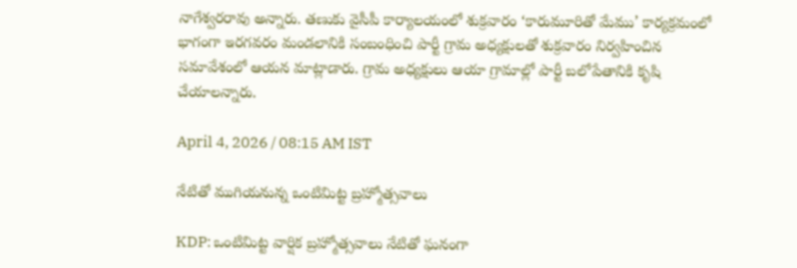నాగేశ్వరరావు అన్నారు. తణుకు వైసీపీ కార్యాలయంలో శుక్రవారం ‘కారుమూరితో మేము’ కార్యక్రమంలో భాగంగా ఇరగవరం మండలానికి సంబంధించి పార్టీ గ్రామ అధ్యక్షులతో శుక్రవారం నిర్వహించిన సమావేశంలో ఆయన మాట్లాడారు. గ్రామ అధ్యక్షులు ఆయా గ్రామాల్లో పార్టీ బలోపేతానికి కృషి చేయాలన్నారు.

April 4, 2026 / 08:15 AM IST

నేటితో ముగియనున్న ఒంటిమిట్ట బ్రహ్మోత్సవాలు

KDP: ఒంటిమిట్ట వార్షిక బ్రహ్మోత్సవాలు నేటితో ఘనంగా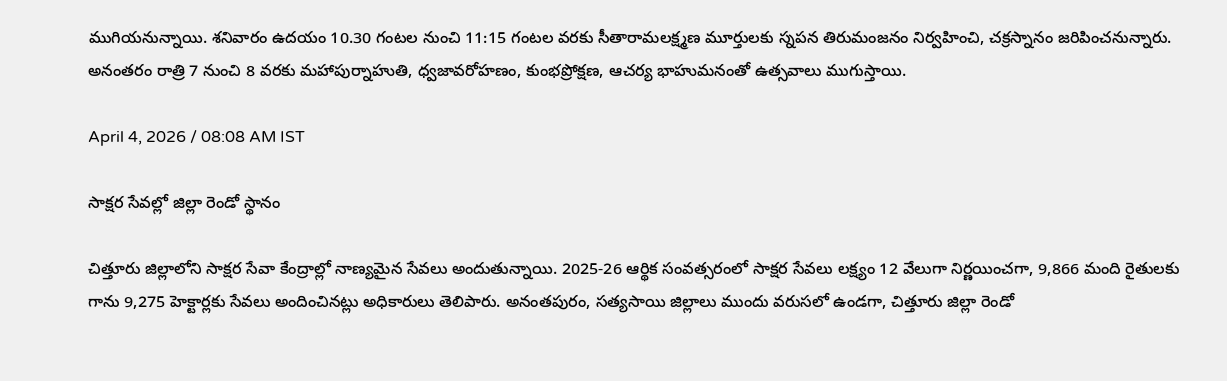ముగియనున్నాయి. శనివారం ఉదయం 10.30 గంటల నుంచి 11:15 గంటల వరకు సీతారామలక్ష్మణ మూర్తులకు స్నపన తిరుమంజనం నిర్వహించి, చక్రస్నానం జరిపించనున్నారు. అనంతరం రాత్రి 7 నుంచి 8 వరకు మహాపుర్నాహుతి, ధ్వజావరోహణం, కుంభప్రోక్షణ, ఆచర్య భాహుమనంతో ఉత్సవాలు ముగుస్తాయి.

April 4, 2026 / 08:08 AM IST

సాక్షర సేవల్లో జిల్లా రెండో స్థానం

చిత్తూరు జిల్లాలోని సాక్షర సేవా కేంద్రాల్లో నాణ్యమైన సేవలు అందుతున్నాయి. 2025-26 ఆర్థిక సంవత్సరంలో సాక్షర సేవలు లక్ష్యం 12 వేలుగా నిర్ణయించగా, 9,866 మంది రైతులకు గాను 9,275 హెక్టార్లకు సేవలు అందించినట్లు అధికారులు తెలిపారు. అనంతపురం, సత్యసాయి జిల్లాలు ముందు వరుసలో ఉండగా, చిత్తూరు జిల్లా రెండో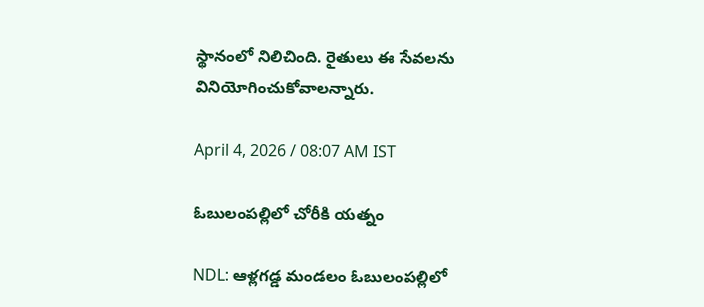స్థానంలో నిలిచింది. రైతులు ఈ సేవలను వినియోగించుకోవాలన్నారు.

April 4, 2026 / 08:07 AM IST

ఓబులంపల్లిలో చోరీకి యత్నం

NDL: ఆళ్లగడ్డ మండలం ఓబులంపల్లిలో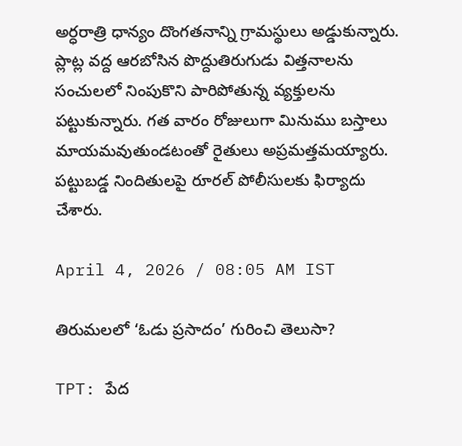అర్ధరాత్రి ధాన్యం దొంగతనాన్ని గ్రామస్థులు అడ్డుకున్నారు. ప్లాట్ల వద్ద ఆరబోసిన పొద్దుతిరుగుడు విత్తనాలను సంచులలో నింపుకొని పారిపోతున్న వ్యక్తులను పట్టుకున్నారు. గత వారం రోజులుగా మినుము బస్తాలు మాయమవుతుండటంతో రైతులు అప్రమత్తమయ్యారు. పట్టుబడ్డ నిందితులపై రూరల్ పోలీసులకు ఫిర్యాదు చేశారు.

April 4, 2026 / 08:05 AM IST

తిరుమలలో ‘ఓడు ప్రసాదం’ గురించి తెలుసా?

TPT: పేద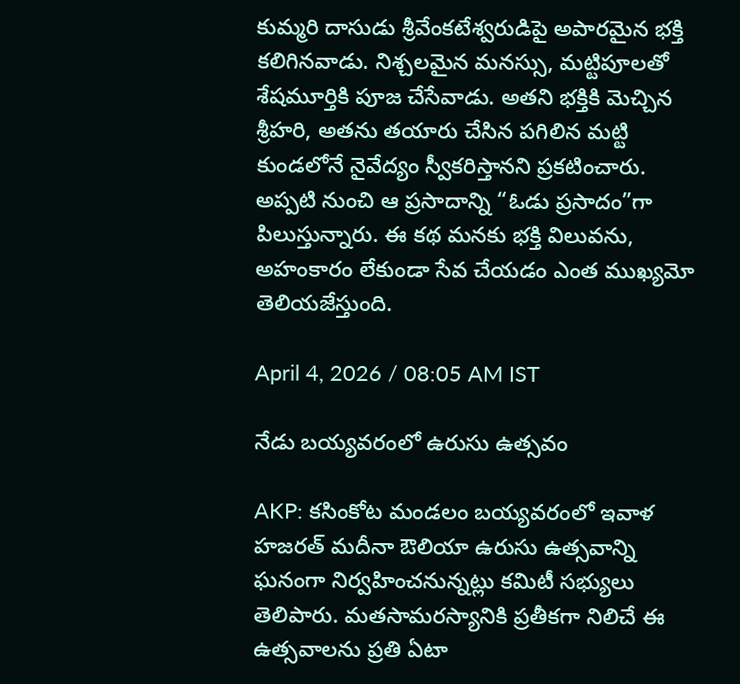కుమ్మరి దాసుడు శ్రీవేంకటేశ్వరుడిపై అపారమైన భక్తి కలిగినవాడు. నిశ్చలమైన మనస్సు, మట్టిపూలతో శేషమూర్తికి పూజ చేసేవాడు. అతని భక్తికి మెచ్చిన శ్రీహరి, అతను తయారు చేసిన పగిలిన మట్టి కుండలోనే నైవేద్యం స్వీకరిస్తానని ప్రకటించారు. అప్పటి నుంచి ఆ ప్రసాదాన్ని “ఓడు ప్రసాదం”గా పిలుస్తున్నారు. ఈ కథ మనకు భక్తి విలువను, అహంకారం లేకుండా సేవ చేయడం ఎంత ముఖ్యమో తెలియజేస్తుంది.

April 4, 2026 / 08:05 AM IST

నేడు బయ్యవరంలో ఉరుసు ఉత్సవం

AKP: కసింకోట మండలం బయ్యవరంలో ఇవాళ హజరత్ మదీనా ఔలియా ఉరుసు ఉత్సవాన్ని ఘనంగా నిర్వహించనున్నట్లు కమిటీ సభ్యులు తెలిపారు. మతసామరస్యానికి ప్రతీకగా నిలిచే ఈ ఉత్సవాలను ప్రతి ఏటా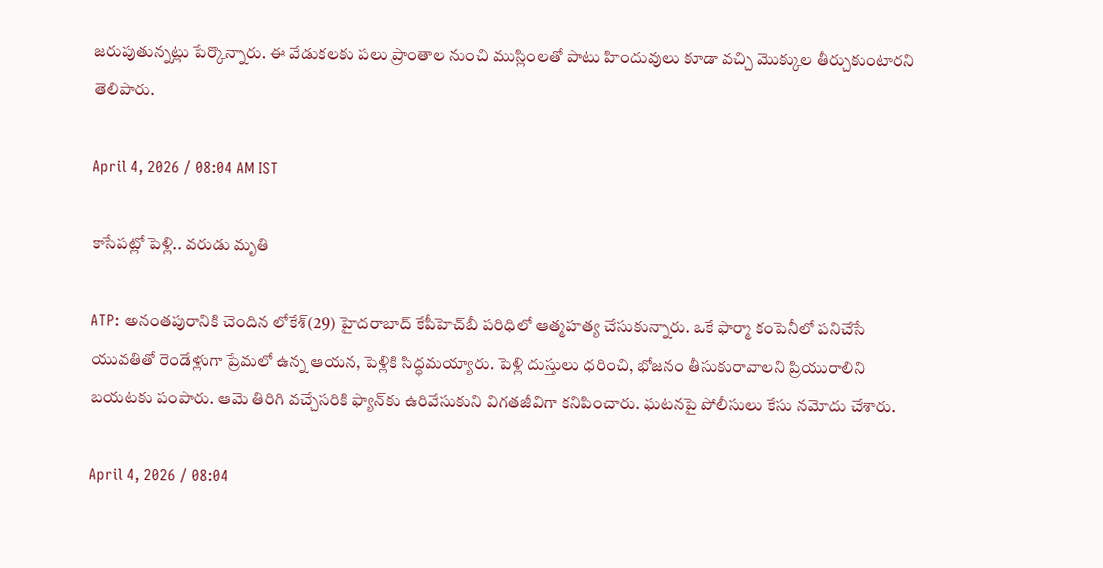జరుపుతున్నట్లు పేర్కొన్నారు. ఈ వేడుకలకు పలు ప్రాంతాల నుంచి ముస్లింలతో పాటు హిందువులు కూడా వచ్చి మొక్కుల తీర్చుకుంటారని తెలిపారు.

April 4, 2026 / 08:04 AM IST

కాసేపట్లో పెళ్లి.. వరుడు మృతి

ATP: అనంతపురానికి చెందిన లోకేశ్(29) హైదరాబాద్ కేపీహెచ్‌బీ పరిధిలో ఆత్మహత్య చేసుకున్నారు. ఒకే ఫార్మా కంపెనీలో పనిచేసే యువతితో రెండేళ్లుగా ప్రేమలో ఉన్న ఆయన, పెళ్లికి సిద్ధమయ్యారు. పెళ్లి దుస్తులు ధరించి, భోజనం తీసుకురావాలని ప్రియురాలిని బయటకు పంపారు. ఆమె తిరిగి వచ్చేసరికి ఫ్యాన్‌కు ఉరివేసుకుని విగతజీవిగా కనిపించారు. ఘటనపై పోలీసులు కేసు నమోదు చేశారు.

April 4, 2026 / 08:04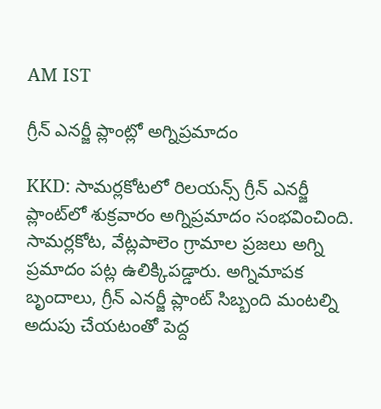AM IST

గ్రీన్ ఎనర్జీ ప్లాంట్లో అగ్నిప్రమాదం

KKD: సామర్లకోటలో రిలయన్స్ గ్రీన్ ఎనర్జీ ప్లాంట్‌లో శుక్రవారం అగ్నిప్రమాదం సంభవించింది. సామర్లకోట, వేట్లపాలెం గ్రామాల ప్రజలు అగ్ని ప్రమాదం పట్ల ఉలిక్కిపడ్డారు. అగ్నిమాపక బృందాలు, గ్రీన్ ఎనర్జీ ప్లాంట్ సిబ్బంది మంటల్ని అదుపు చేయటంతో పెద్ద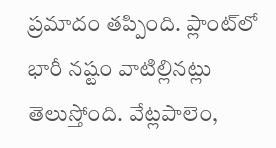ప్రమాదం తప్పింది. ప్లాంట్‌లో భారీ నష్టం వాటిల్లినట్లు తెలుస్తోంది. వేట్లపాలెం,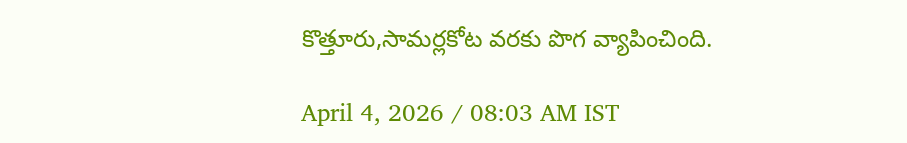కొత్తూరు,సామర్లకోట వరకు పొగ వ్యాపించింది.

April 4, 2026 / 08:03 AM IST